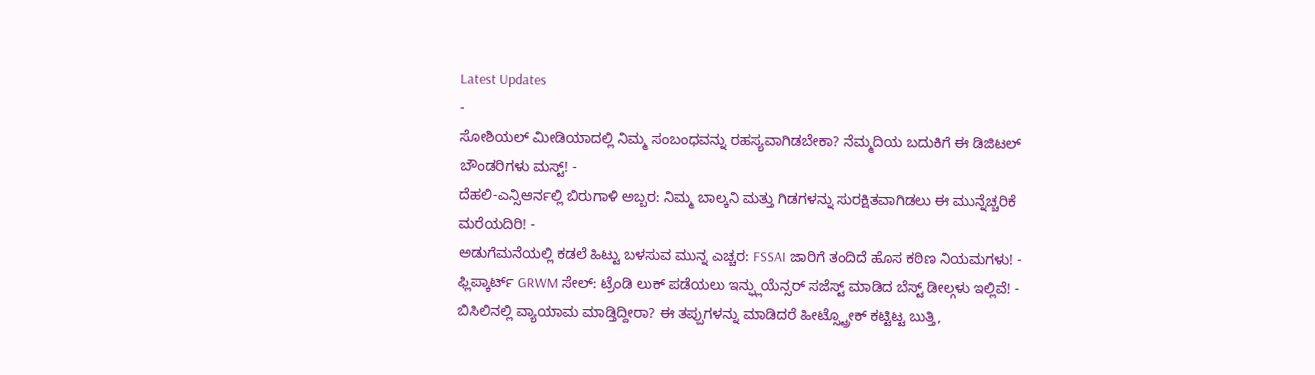Latest Updates
-
ಸೋಶಿಯಲ್ ಮೀಡಿಯಾದಲ್ಲಿ ನಿಮ್ಮ ಸಂಬಂಧವನ್ನು ರಹಸ್ಯವಾಗಿಡಬೇಕಾ? ನೆಮ್ಮದಿಯ ಬದುಕಿಗೆ ಈ ಡಿಜಿಟಲ್ ಬೌಂಡರಿಗಳು ಮಸ್ಟ್! -
ದೆಹಲಿ-ಎನ್ಸಿಆರ್ನಲ್ಲಿ ಬಿರುಗಾಳಿ ಅಬ್ಬರ: ನಿಮ್ಮ ಬಾಲ್ಕನಿ ಮತ್ತು ಗಿಡಗಳನ್ನು ಸುರಕ್ಷಿತವಾಗಿಡಲು ಈ ಮುನ್ನೆಚ್ಚರಿಕೆ ಮರೆಯದಿರಿ! -
ಅಡುಗೆಮನೆಯಲ್ಲಿ ಕಡಲೆ ಹಿಟ್ಟು ಬಳಸುವ ಮುನ್ನ ಎಚ್ಚರ: FSSAI ಜಾರಿಗೆ ತಂದಿದೆ ಹೊಸ ಕಠಿಣ ನಿಯಮಗಳು! -
ಫ್ಲಿಪ್ಕಾರ್ಟ್ GRWM ಸೇಲ್: ಟ್ರೆಂಡಿ ಲುಕ್ ಪಡೆಯಲು ಇನ್ಫ್ಲುಯೆನ್ಸರ್ ಸಜೆಸ್ಟ್ ಮಾಡಿದ ಬೆಸ್ಟ್ ಡೀಲ್ಗಳು ಇಲ್ಲಿವೆ! -
ಬಿಸಿಲಿನಲ್ಲಿ ವ್ಯಾಯಾಮ ಮಾಡ್ತಿದ್ದೀರಾ? ಈ ತಪ್ಪುಗಳನ್ನು ಮಾಡಿದರೆ ಹೀಟ್ಸ್ಟ್ರೋಕ್ ಕಟ್ಟಿಟ್ಟ ಬುತ್ತಿ,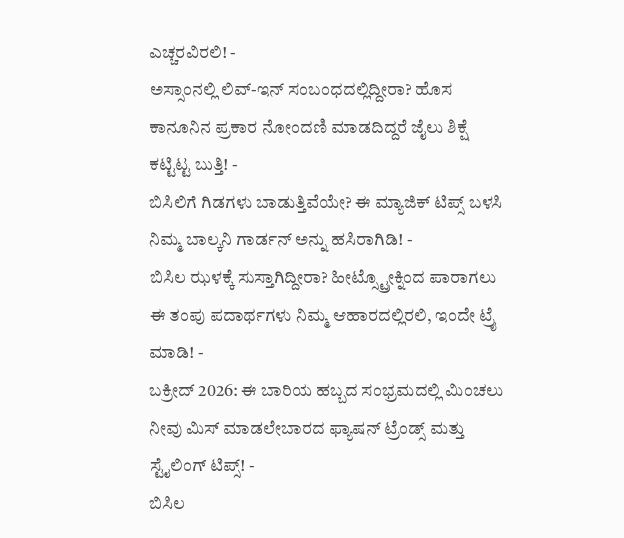ಎಚ್ಚರವಿರಲಿ! -
ಅಸ್ಸಾಂನಲ್ಲಿ ಲಿವ್-ಇನ್ ಸಂಬಂಧದಲ್ಲಿದ್ದೀರಾ? ಹೊಸ ಕಾನೂನಿನ ಪ್ರಕಾರ ನೋಂದಣಿ ಮಾಡದಿದ್ದರೆ ಜೈಲು ಶಿಕ್ಷೆ ಕಟ್ಟಿಟ್ಟ ಬುತ್ತಿ! -
ಬಿಸಿಲಿಗೆ ಗಿಡಗಳು ಬಾಡುತ್ತಿವೆಯೇ? ಈ ಮ್ಯಾಜಿಕ್ ಟಿಪ್ಸ್ ಬಳಸಿ ನಿಮ್ಮ ಬಾಲ್ಕನಿ ಗಾರ್ಡನ್ ಅನ್ನು ಹಸಿರಾಗಿಡಿ! -
ಬಿಸಿಲ ಝಳಕ್ಕೆ ಸುಸ್ತಾಗಿದ್ದೀರಾ? ಹೀಟ್ಸ್ಟ್ರೋಕ್ನಿಂದ ಪಾರಾಗಲು ಈ ತಂಪು ಪದಾರ್ಥಗಳು ನಿಮ್ಮ ಆಹಾರದಲ್ಲಿರಲಿ, ಇಂದೇ ಟ್ರೈ ಮಾಡಿ! -
ಬಕ್ರೀದ್ 2026: ಈ ಬಾರಿಯ ಹಬ್ಬದ ಸಂಭ್ರಮದಲ್ಲಿ ಮಿಂಚಲು ನೀವು ಮಿಸ್ ಮಾಡಲೇಬಾರದ ಫ್ಯಾಷನ್ ಟ್ರೆಂಡ್ಸ್ ಮತ್ತು ಸ್ಟೈಲಿಂಗ್ ಟಿಪ್ಸ್! -
ಬಿಸಿಲ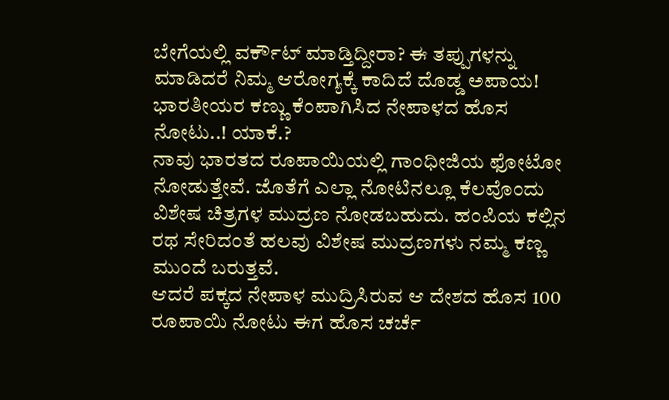ಬೇಗೆಯಲ್ಲಿ ವರ್ಕೌಟ್ ಮಾಡ್ತಿದ್ದೀರಾ? ಈ ತಪ್ಪುಗಳನ್ನು ಮಾಡಿದರೆ ನಿಮ್ಮ ಆರೋಗ್ಯಕ್ಕೆ ಕಾದಿದೆ ದೊಡ್ಡ ಅಪಾಯ!
ಭಾರತೀಯರ ಕಣ್ಣು ಕೆಂಪಾಗಿಸಿದ ನೇಪಾಳದ ಹೊಸ ನೋಟು..! ಯಾಕೆ.?
ನಾವು ಭಾರತದ ರೂಪಾಯಿಯಲ್ಲಿ ಗಾಂಧೀಜಿಯ ಫೋಟೋ ನೋಡುತ್ತೇವೆ. ಜೊತೆಗೆ ಎಲ್ಲಾ ನೋಟಿನಲ್ಲೂ ಕೆಲವೊಂದು ವಿಶೇಷ ಚಿತ್ರಗಳ ಮುದ್ರಣ ನೋಡಬಹುದು. ಹಂಪಿಯ ಕಲ್ಲಿನ ರಥ ಸೇರಿದಂತೆ ಹಲವು ವಿಶೇಷ ಮುದ್ರಣಗಳು ನಮ್ಮ ಕಣ್ಣ ಮುಂದೆ ಬರುತ್ತವೆ.
ಆದರೆ ಪಕ್ಕದ ನೇಪಾಳ ಮುದ್ರಿಸಿರುವ ಆ ದೇಶದ ಹೊಸ 100 ರೂಪಾಯಿ ನೋಟು ಈಗ ಹೊಸ ಚರ್ಚೆ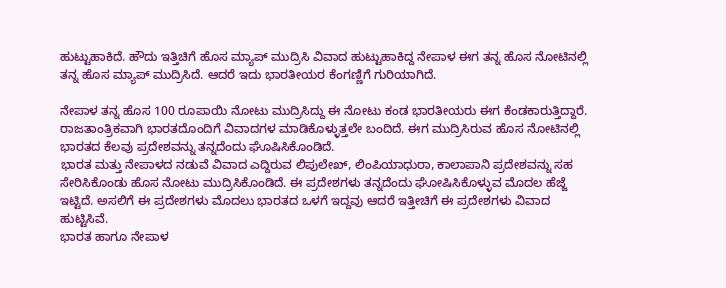ಹುಟ್ಟುಹಾಕಿದೆ. ಹೌದು ಇತ್ತಿಚಿಗೆ ಹೊಸ ಮ್ಯಾಪ್ ಮುದ್ರಿಸಿ ವಿವಾದ ಹುಟ್ಟುಹಾಕಿದ್ದ ನೇಪಾಳ ಈಗ ತನ್ನ ಹೊಸ ನೋಟಿನಲ್ಲಿ ತನ್ನ ಹೊಸ ಮ್ಯಾಪ್ ಮುದ್ರಿಸಿದೆ. ಆದರೆ ಇದು ಭಾರತೀಯರ ಕೆಂಗಣ್ಣಿಗೆ ಗುರಿಯಾಗಿದೆ.

ನೇಪಾಳ ತನ್ನ ಹೊಸ 100 ರೂಪಾಯಿ ನೋಟು ಮುದ್ರಿಸಿದ್ದು ಈ ನೋಟು ಕಂಡ ಭಾರತೀಯರು ಈಗ ಕೆಂಡಕಾರುತ್ತಿದ್ದಾರೆ. ರಾಜತಾಂತ್ರಿಕವಾಗಿ ಭಾರತದೊಂದಿಗೆ ವಿವಾದಗಳ ಮಾಡಿಕೊಳ್ಳುತ್ತಲೇ ಬಂದಿದೆ. ಈಗ ಮುದ್ರಿಸಿರುವ ಹೊಸ ನೋಟಿನಲ್ಲಿ ಭಾರತದ ಕೆಲವು ಪ್ರದೇಶವನ್ನು ತನ್ನದೆಂದು ಘೊಷಿಸಿಕೊಂಡಿದೆ.
ಭಾರತ ಮತ್ತು ನೇಪಾಳದ ನಡುವೆ ವಿವಾದ ಎದ್ದಿರುವ ಲಿಪುಲೇಖ್, ಲಿಂಪಿಯಾಧುರಾ, ಕಾಲಾಪಾನಿ ಪ್ರದೇಶವನ್ನು ಸಹ ಸೇರಿಸಿಕೊಂಡು ಹೊಸ ನೋಟು ಮುದ್ರಿಸಿಕೊಂಡಿದೆ. ಈ ಪ್ರದೇಶಗಳು ತನ್ನದೆಂದು ಘೋಷಿಸಿಕೊಳ್ಳುವ ಮೊದಲ ಹೆಜ್ಜೆ ಇಟ್ಟಿದೆ. ಅಸಲಿಗೆ ಈ ಪ್ರದೇಶಗಳು ಮೊದಲು ಭಾರತದ ಒಳಗೆ ಇದ್ದವು ಆದರೆ ಇತ್ತೀಚಿಗೆ ಈ ಪ್ರದೇಶಗಳು ವಿವಾದ ಹುಟ್ಟಿಸಿವೆ.
ಭಾರತ ಹಾಗೂ ನೇಪಾಳ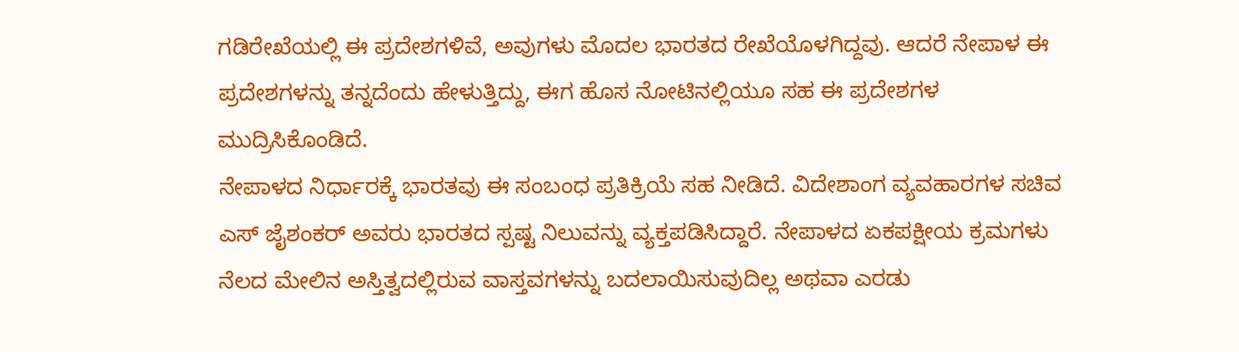ಗಡಿರೇಖೆಯಲ್ಲಿ ಈ ಪ್ರದೇಶಗಳಿವೆ, ಅವುಗಳು ಮೊದಲ ಭಾರತದ ರೇಖೆಯೊಳಗಿದ್ದವು. ಆದರೆ ನೇಪಾಳ ಈ ಪ್ರದೇಶಗಳನ್ನು ತನ್ನದೆಂದು ಹೇಳುತ್ತಿದ್ದು, ಈಗ ಹೊಸ ನೋಟಿನಲ್ಲಿಯೂ ಸಹ ಈ ಪ್ರದೇಶಗಳ ಮುದ್ರಿಸಿಕೊಂಡಿದೆ.
ನೇಪಾಳದ ನಿರ್ಧಾರಕ್ಕೆ ಭಾರತವು ಈ ಸಂಬಂಧ ಪ್ರತಿಕ್ರಿಯೆ ಸಹ ನೀಡಿದೆ. ವಿದೇಶಾಂಗ ವ್ಯವಹಾರಗಳ ಸಚಿವ ಎಸ್ ಜೈಶಂಕರ್ ಅವರು ಭಾರತದ ಸ್ಪಷ್ಟ ನಿಲುವನ್ನು ವ್ಯಕ್ತಪಡಿಸಿದ್ದಾರೆ. ನೇಪಾಳದ ಏಕಪಕ್ಷೀಯ ಕ್ರಮಗಳು ನೆಲದ ಮೇಲಿನ ಅಸ್ತಿತ್ವದಲ್ಲಿರುವ ವಾಸ್ತವಗಳನ್ನು ಬದಲಾಯಿಸುವುದಿಲ್ಲ ಅಥವಾ ಎರಡು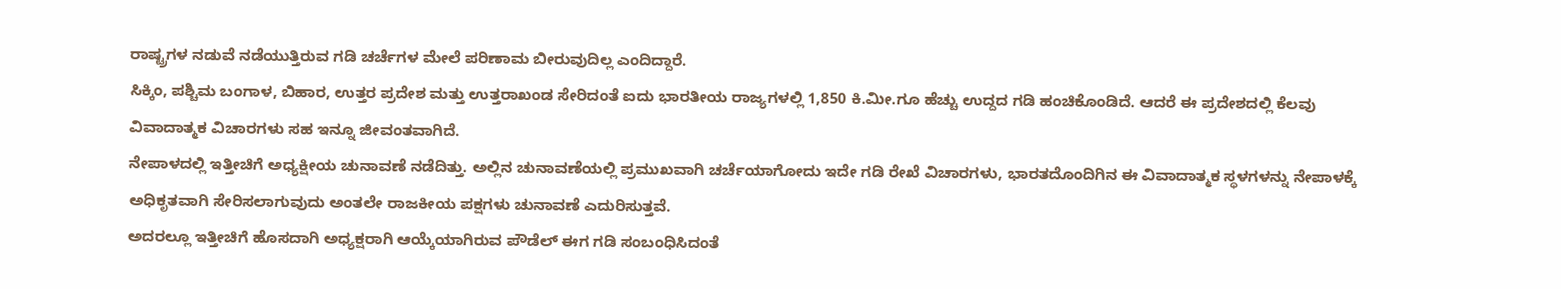ರಾಷ್ಟ್ರಗಳ ನಡುವೆ ನಡೆಯುತ್ತಿರುವ ಗಡಿ ಚರ್ಚೆಗಳ ಮೇಲೆ ಪರಿಣಾಮ ಬೀರುವುದಿಲ್ಲ ಎಂದಿದ್ದಾರೆ.
ಸಿಕ್ಕಿಂ, ಪಶ್ಚಿಮ ಬಂಗಾಳ, ಬಿಹಾರ, ಉತ್ತರ ಪ್ರದೇಶ ಮತ್ತು ಉತ್ತರಾಖಂಡ ಸೇರಿದಂತೆ ಐದು ಭಾರತೀಯ ರಾಜ್ಯಗಳಲ್ಲಿ 1,850 ಕಿ.ಮೀ.ಗೂ ಹೆಚ್ಚು ಉದ್ದದ ಗಡಿ ಹಂಚಿಕೊಂಡಿದೆ. ಆದರೆ ಈ ಪ್ರದೇಶದಲ್ಲಿ ಕೆಲವು ವಿವಾದಾತ್ಮಕ ವಿಚಾರಗಳು ಸಹ ಇನ್ನೂ ಜೀವಂತವಾಗಿದೆ.
ನೇಪಾಳದಲ್ಲಿ ಇತ್ತೀಚಿಗೆ ಅಧ್ಯಕ್ಷೀಯ ಚುನಾವಣೆ ನಡೆದಿತ್ತು. ಅಲ್ಲಿನ ಚುನಾವಣೆಯಲ್ಲಿ ಪ್ರಮುಖವಾಗಿ ಚರ್ಚೆಯಾಗೋದು ಇದೇ ಗಡಿ ರೇಖೆ ವಿಚಾರಗಳು, ಭಾರತದೊಂದಿಗಿನ ಈ ವಿವಾದಾತ್ಮಕ ಸ್ಥಳಗಳನ್ನು ನೇಪಾಳಕ್ಕೆ ಅಧಿಕೃತವಾಗಿ ಸೇರಿಸಲಾಗುವುದು ಅಂತಲೇ ರಾಜಕೀಯ ಪಕ್ಷಗಳು ಚುನಾವಣೆ ಎದುರಿಸುತ್ತವೆ.
ಅದರಲ್ಲೂ ಇತ್ತೀಚಿಗೆ ಹೊಸದಾಗಿ ಅಧ್ಯಕ್ಷರಾಗಿ ಆಯ್ಕೆಯಾಗಿರುವ ಪೌಡೆಲ್ ಈಗ ಗಡಿ ಸಂಬಂಧಿಸಿದಂತೆ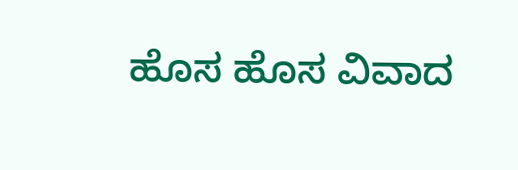ಹೊಸ ಹೊಸ ವಿವಾದ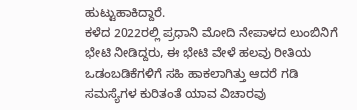ಹುಟ್ಟುಹಾಕಿದ್ದಾರೆ.
ಕಳೆದ 2022ರಲ್ಲಿ ಪ್ರಧಾನಿ ಮೋದಿ ನೇಪಾಳದ ಲುಂಬಿನಿಗೆ ಭೇಟಿ ನೀಡಿದ್ದರು, ಈ ಭೇಟಿ ವೇಳೆ ಹಲವು ರೀತಿಯ ಒಡಂಬಡಿಕೆಗಳಿಗೆ ಸಹಿ ಹಾಕಲಾಗಿತ್ತು ಆದರೆ ಗಡಿ ಸಮಸ್ಯೆಗಳ ಕುರಿತಂತೆ ಯಾವ ವಿಚಾರವು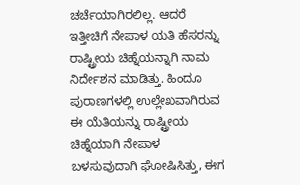ಚರ್ಚೆಯಾಗಿರಲಿಲ್ಲ. ಆದರೆ ಇತ್ತೀಚಿಗೆ ನೇಪಾಳ ಯತಿ ಹೆಸರನ್ನು ರಾಷ್ಟ್ರೀಯ ಚಿಹ್ನೆಯನ್ನಾಗಿ ನಾಮ ನಿರ್ದೇಶನ ಮಾಡಿತ್ತು. ಹಿಂದೂ ಪುರಾಣಗಳಲ್ಲಿ ಉಲ್ಲೇಖವಾಗಿರುವ ಈ ಯೆತಿಯನ್ನು ರಾಷ್ಟ್ರೀಯ ಚಿಹ್ನೆಯಾಗಿ ನೇಪಾಳ ಬಳಸುವುದಾಗಿ ಘೋಷಿಸಿತ್ತು, ಈಗ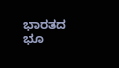ಭಾರತದ ಭೂ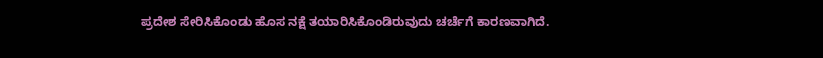ಪ್ರದೇಶ ಸೇರಿಸಿಕೊಂಡು ಹೊಸ ನಕ್ಷೆ ತಯಾರಿಸಿಕೊಂಡಿರುವುದು ಚರ್ಚೆಗೆ ಕಾರಣವಾಗಿದೆ.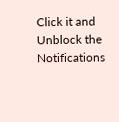Click it and Unblock the Notifications